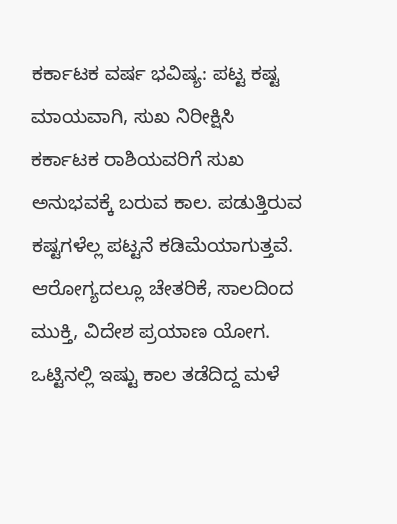ಕರ್ಕಾಟಕ ವರ್ಷ ಭವಿಷ್ಯ: ಪಟ್ಟ ಕಷ್ಟ ಮಾಯವಾಗಿ, ಸುಖ ನಿರೀಕ್ಷಿಸಿ
ಕರ್ಕಾಟಕ ರಾಶಿಯವರಿಗೆ ಸುಖ ಅನುಭವಕ್ಕೆ ಬರುವ ಕಾಲ. ಪಡುತ್ತಿರುವ ಕಷ್ಟಗಳೆಲ್ಲ ಪಟ್ಟನೆ ಕಡಿಮೆಯಾಗುತ್ತವೆ. ಆರೋಗ್ಯದಲ್ಲೂ ಚೇತರಿಕೆ, ಸಾಲದಿಂದ ಮುಕ್ತಿ, ವಿದೇಶ ಪ್ರಯಾಣ ಯೋಗ. ಒಟ್ಟಿನಲ್ಲಿ ಇಷ್ಟು ಕಾಲ ತಡೆದಿದ್ದ ಮಳೆ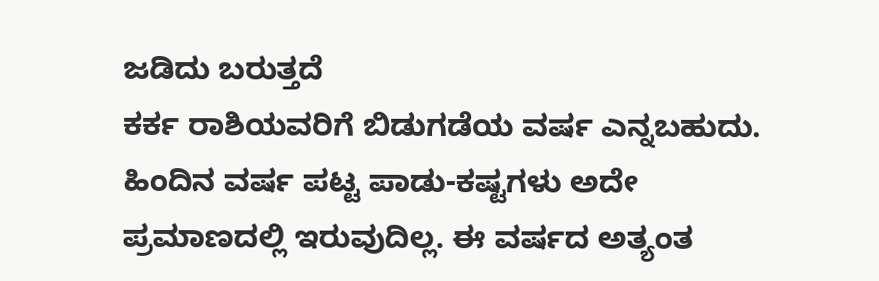ಜಡಿದು ಬರುತ್ತದೆ
ಕರ್ಕ ರಾಶಿಯವರಿಗೆ ಬಿಡುಗಡೆಯ ವರ್ಷ ಎನ್ನಬಹುದು. ಹಿಂದಿನ ವರ್ಷ ಪಟ್ಟ ಪಾಡು-ಕಷ್ಟಗಳು ಅದೇ ಪ್ರಮಾಣದಲ್ಲಿ ಇರುವುದಿಲ್ಲ. ಈ ವರ್ಷದ ಅತ್ಯಂತ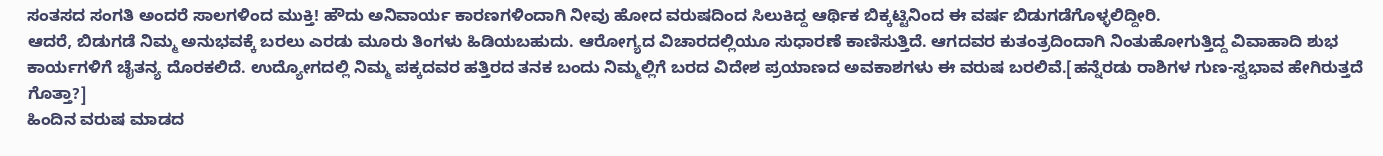ಸಂತಸದ ಸಂಗತಿ ಅಂದರೆ ಸಾಲಗಳಿಂದ ಮುಕ್ತಿ! ಹೌದು ಅನಿವಾರ್ಯ ಕಾರಣಗಳಿಂದಾಗಿ ನೀವು ಹೋದ ವರುಷದಿಂದ ಸಿಲುಕಿದ್ದ ಆರ್ಥಿಕ ಬಿಕ್ಕಟ್ಟಿನಿಂದ ಈ ವರ್ಷ ಬಿಡುಗಡೆಗೊಳ್ಳಲಿದ್ದೀರಿ.
ಆದರೆ, ಬಿಡುಗಡೆ ನಿಮ್ಮ ಅನುಭವಕ್ಕೆ ಬರಲು ಎರಡು ಮೂರು ತಿಂಗಳು ಹಿಡಿಯಬಹುದು. ಆರೋಗ್ಯದ ವಿಚಾರದಲ್ಲಿಯೂ ಸುಧಾರಣೆ ಕಾಣಿಸುತ್ತಿದೆ. ಆಗದವರ ಕುತಂತ್ರದಿಂದಾಗಿ ನಿಂತುಹೋಗುತ್ತಿದ್ದ ವಿವಾಹಾದಿ ಶುಭ ಕಾರ್ಯಗಳಿಗೆ ಚೈತನ್ಯ ದೊರಕಲಿದೆ. ಉದ್ಯೋಗದಲ್ಲಿ ನಿಮ್ಮ ಪಕ್ಕದವರ ಹತ್ತಿರದ ತನಕ ಬಂದು ನಿಮ್ಮಲ್ಲಿಗೆ ಬರದ ವಿದೇಶ ಪ್ರಯಾಣದ ಅವಕಾಶಗಳು ಈ ವರುಷ ಬರಲಿವೆ.[ಹನ್ನೆರಡು ರಾಶಿಗಳ ಗುಣ-ಸ್ವಭಾವ ಹೇಗಿರುತ್ತದೆ ಗೊತ್ತಾ?]
ಹಿಂದಿನ ವರುಷ ಮಾಡದ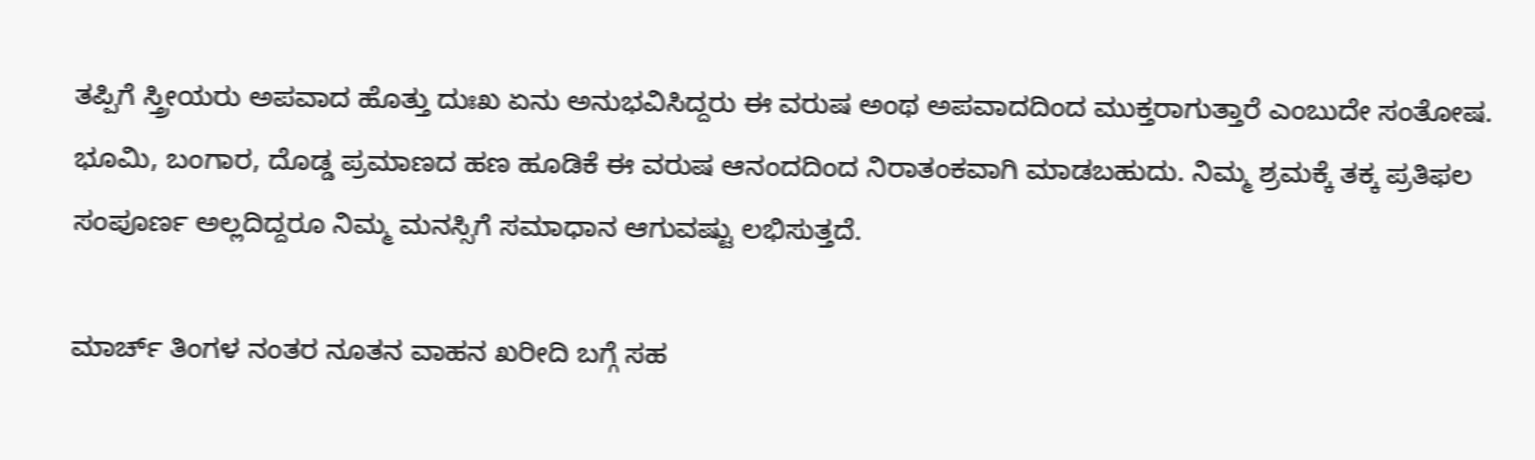ತಪ್ಪಿಗೆ ಸ್ತ್ರೀಯರು ಅಪವಾದ ಹೊತ್ತು ದುಃಖ ಏನು ಅನುಭವಿಸಿದ್ದರು ಈ ವರುಷ ಅಂಥ ಅಪವಾದದಿಂದ ಮುಕ್ತರಾಗುತ್ತಾರೆ ಎಂಬುದೇ ಸಂತೋಷ. ಭೂಮಿ, ಬಂಗಾರ, ದೊಡ್ಡ ಪ್ರಮಾಣದ ಹಣ ಹೂಡಿಕೆ ಈ ವರುಷ ಆನಂದದಿಂದ ನಿರಾತಂಕವಾಗಿ ಮಾಡಬಹುದು. ನಿಮ್ಮ ಶ್ರಮಕ್ಕೆ ತಕ್ಕ ಪ್ರತಿಫಲ ಸಂಪೂರ್ಣ ಅಲ್ಲದಿದ್ದರೂ ನಿಮ್ಮ ಮನಸ್ಸಿಗೆ ಸಮಾಧಾನ ಆಗುವಷ್ಟು ಲಭಿಸುತ್ತದೆ.

ಮಾರ್ಚ್ ತಿಂಗಳ ನಂತರ ನೂತನ ವಾಹನ ಖರೀದಿ ಬಗ್ಗೆ ಸಹ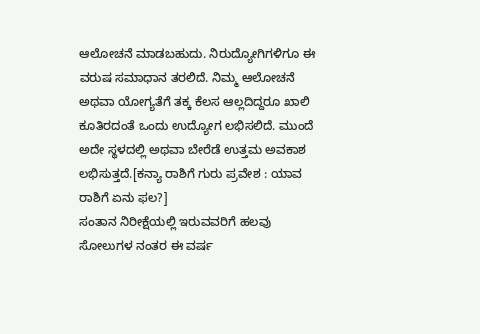ಆಲೋಚನೆ ಮಾಡಬಹುದು. ನಿರುದ್ಯೋಗಿಗಳಿಗೂ ಈ ವರುಷ ಸಮಾಧಾನ ತರಲಿದೆ. ನಿಮ್ಮ ಆಲೋಚನೆ ಅಥವಾ ಯೋಗ್ಯತೆಗೆ ತಕ್ಕ ಕೆಲಸ ಆಲ್ಲದಿದ್ದರೂ ಖಾಲಿ ಕೂತಿರದಂತೆ ಒಂದು ಉದ್ಯೋಗ ಲಭಿಸಲಿದೆ. ಮುಂದೆ ಅದೇ ಸ್ಥಳದಲ್ಲಿ ಅಥವಾ ಬೇರೆಡೆ ಉತ್ತಮ ಅವಕಾಶ ಲಭಿಸುತ್ತದೆ.[ಕನ್ಯಾ ರಾಶಿಗೆ ಗುರು ಪ್ರವೇಶ : ಯಾವ ರಾಶಿಗೆ ಏನು ಫಲ?]
ಸಂತಾನ ನಿರೀಕ್ಷೆಯಲ್ಲಿ ಇರುವವರಿಗೆ ಹಲವು ಸೋಲುಗಳ ನಂತರ ಈ ವರ್ಷ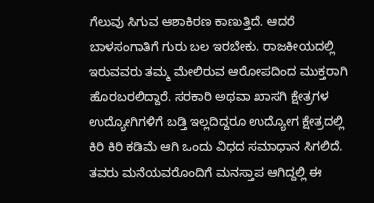ಗೆಲುವು ಸಿಗುವ ಆಶಾಕಿರಣ ಕಾಣುತ್ತಿದೆ. ಆದರೆ ಬಾಳಸಂಗಾತಿಗೆ ಗುರು ಬಲ ಇರಬೇಕು. ರಾಜಕೀಯದಲ್ಲಿ ಇರುವವರು ತಮ್ಮ ಮೇಲಿರುವ ಆರೋಪದಿಂದ ಮುಕ್ತರಾಗಿ ಹೊರಬರಲಿದ್ದಾರೆ. ಸರಕಾರಿ ಅಥವಾ ಖಾಸಗಿ ಕ್ಷೇತ್ರಗಳ ಉದ್ಯೋಗಿಗಳಿಗೆ ಬಡ್ತಿ ಇಲ್ಲದಿದ್ದರೂ ಉದ್ಯೋಗ ಕ್ಷೇತ್ರದಲ್ಲಿ ಕಿರಿ ಕಿರಿ ಕಡಿಮೆ ಆಗಿ ಒಂದು ವಿಧದ ಸಮಾಧಾನ ಸಿಗಲಿದೆ.
ತವರು ಮನೆಯವರೊಂದಿಗೆ ಮನಸ್ತಾಪ ಆಗಿದ್ದಲ್ಲಿ ಈ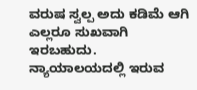ವರುಷ ಸ್ವಲ್ಪ ಅದು ಕಡಿಮೆ ಆಗಿ ಎಲ್ಲರೂ ಸುಖವಾಗಿ ಇರಬಹುದು. ನ್ಯಾಯಾಲಯದಲ್ಲಿ ಇರುವ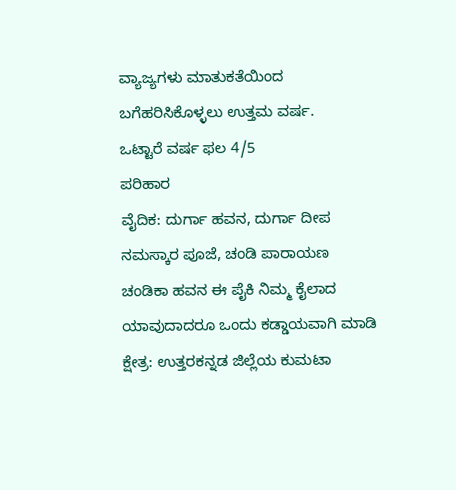ವ್ಯಾಜ್ಯಗಳು ಮಾತುಕತೆಯಿಂದ ಬಗೆಹರಿಸಿಕೊಳ್ಳಲು ಉತ್ತಮ ವರ್ಷ.
ಒಟ್ಟಾರೆ ವರ್ಷ ಫಲ 4/5
ಪರಿಹಾರ
ವೈದಿಕ: ದುರ್ಗಾ ಹವನ, ದುರ್ಗಾ ದೀಪ ನಮಸ್ಕಾರ ಪೂಜೆ, ಚಂಡಿ ಪಾರಾಯಣ ಚಂಡಿಕಾ ಹವನ ಈ ಪೈಕಿ ನಿಮ್ಮ ಕೈಲಾದ ಯಾವುದಾದರೂ ಒಂದು ಕಡ್ಡಾಯವಾಗಿ ಮಾಡಿ
ಕ್ಷೇತ್ರ: ಉತ್ತರಕನ್ನಡ ಜಿಲ್ಲೆಯ ಕುಮಟಾ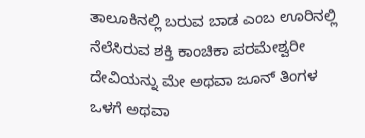ತಾಲೂಕಿನಲ್ಲಿ ಬರುವ ಬಾಡ ಎಂಬ ಊರಿನಲ್ಲಿ ನೆಲೆಸಿರುವ ಶಕ್ತಿ ಕಾಂಚಿಕಾ ಪರಮೇಶ್ವರೀ ದೇವಿಯನ್ನು ಮೇ ಅಥವಾ ಜೂನ್ ತಿಂಗಳ ಒಳಗೆ ಅಥವಾ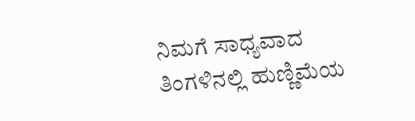ನಿಮಗೆ ಸಾಧ್ಯವಾದ ತಿಂಗಳಿನಲ್ಲಿ ಹುಣ್ಣಿಮೆಯ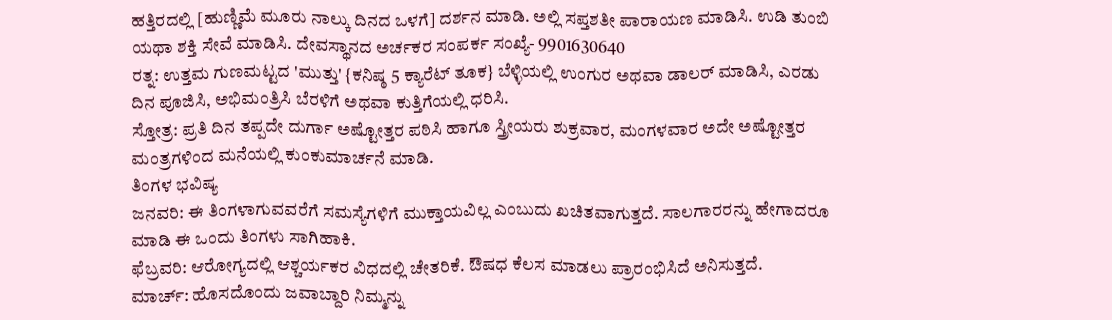ಹತ್ತಿರದಲ್ಲಿ [ಹುಣ್ಣಿಮೆ ಮೂರು ನಾಲ್ಕು ದಿನದ ಒಳಗೆ] ದರ್ಶನ ಮಾಡಿ. ಅಲ್ಲಿ ಸಪ್ತಶತೀ ಪಾರಾಯಣ ಮಾಡಿಸಿ. ಉಡಿ ತುಂಬಿ ಯಥಾ ಶಕ್ತಿ ಸೇವೆ ಮಾಡಿಸಿ. ದೇವಸ್ಥಾನದ ಅರ್ಚಕರ ಸಂಪರ್ಕ ಸಂಖ್ಯೆ- 9901630640
ರತ್ನ: ಉತ್ತಮ ಗುಣಮಟ್ಟದ 'ಮುತ್ತು' {ಕನಿಷ್ಠ 5 ಕ್ಯಾರೆಟ್ ತೂಕ} ಬೆಳ್ಳಿಯಲ್ಲಿ ಉಂಗುರ ಅಥವಾ ಡಾಲರ್ ಮಾಡಿಸಿ, ಎರಡು ದಿನ ಪೂಜಿಸಿ, ಅಭಿಮಂತ್ರಿಸಿ ಬೆರಳಿಗೆ ಅಥವಾ ಕುತ್ತಿಗೆಯಲ್ಲಿ ಧರಿಸಿ.
ಸ್ತೋತ್ರ: ಪ್ರತಿ ದಿನ ತಪ್ಪದೇ ದುರ್ಗಾ ಅಷ್ಟೋತ್ತರ ಪಠಿಸಿ ಹಾಗೂ ಸ್ತ್ರೀಯರು ಶುಕ್ರವಾರ, ಮಂಗಳವಾರ ಅದೇ ಅಷ್ಟೋತ್ತರ ಮಂತ್ರಗಳಿಂದ ಮನೆಯಲ್ಲಿ ಕುಂಕುಮಾರ್ಚನೆ ಮಾಡಿ.
ತಿಂಗಳ ಭವಿಷ್ಯ
ಜನವರಿ: ಈ ತಿಂಗಳಾಗುವವರೆಗೆ ಸಮಸ್ಯೆಗಳಿಗೆ ಮುಕ್ತಾಯವಿಲ್ಲ ಎಂಬುದು ಖಚಿತವಾಗುತ್ತದೆ. ಸಾಲಗಾರರನ್ನು ಹೇಗಾದರೂ ಮಾಡಿ ಈ ಒಂದು ತಿಂಗಳು ಸಾಗಿಹಾಕಿ.
ಫೆಬ್ರವರಿ: ಆರೋಗ್ಯದಲ್ಲಿ ಆಶ್ಚರ್ಯಕರ ವಿಧದಲ್ಲಿ ಚೇತರಿಕೆ. ಔಷಧ ಕೆಲಸ ಮಾಡಲು ಪ್ರಾರಂಭಿಸಿದೆ ಅನಿಸುತ್ತದೆ.
ಮಾರ್ಚ್: ಹೊಸದೊಂದು ಜವಾಬ್ದಾರಿ ನಿಮ್ಮನ್ನು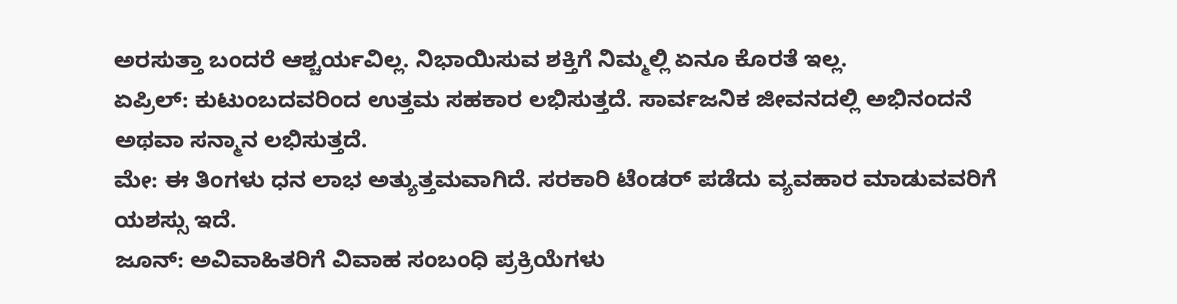ಅರಸುತ್ತಾ ಬಂದರೆ ಆಶ್ಚರ್ಯವಿಲ್ಲ. ನಿಭಾಯಿಸುವ ಶಕ್ತಿಗೆ ನಿಮ್ಮಲ್ಲಿ ಏನೂ ಕೊರತೆ ಇಲ್ಲ.
ಏಪ್ರಿಲ್: ಕುಟುಂಬದವರಿಂದ ಉತ್ತಮ ಸಹಕಾರ ಲಭಿಸುತ್ತದೆ. ಸಾರ್ವಜನಿಕ ಜೀವನದಲ್ಲಿ ಅಭಿನಂದನೆ ಅಥವಾ ಸನ್ಮಾನ ಲಭಿಸುತ್ತದೆ.
ಮೇ: ಈ ತಿಂಗಳು ಧನ ಲಾಭ ಅತ್ಯುತ್ತಮವಾಗಿದೆ. ಸರಕಾರಿ ಟೆಂಡರ್ ಪಡೆದು ವ್ಯವಹಾರ ಮಾಡುವವರಿಗೆ ಯಶಸ್ಸು ಇದೆ.
ಜೂನ್: ಅವಿವಾಹಿತರಿಗೆ ವಿವಾಹ ಸಂಬಂಧಿ ಪ್ರಕ್ರಿಯೆಗಳು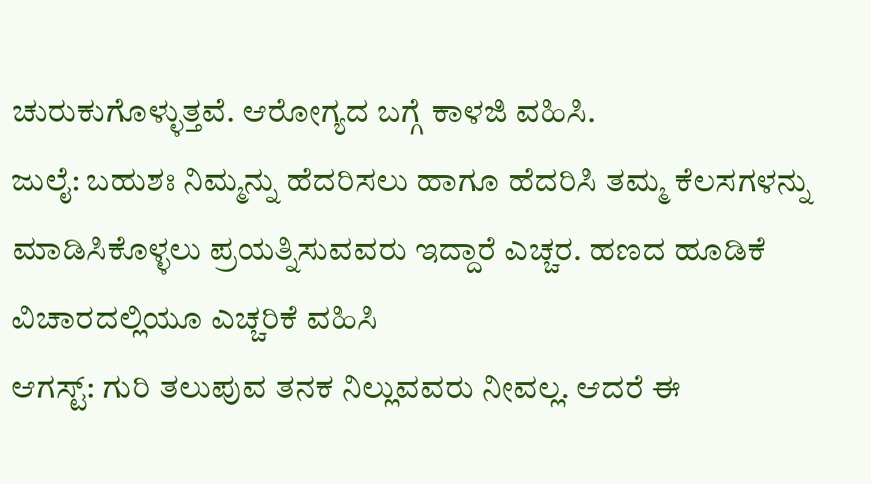ಚುರುಕುಗೊಳ್ಳುತ್ತವೆ. ಆರೋಗ್ಯದ ಬಗ್ಗೆ ಕಾಳಜಿ ವಹಿಸಿ.
ಜುಲೈ: ಬಹುಶಃ ನಿಮ್ಮನ್ನು ಹೆದರಿಸಲು ಹಾಗೂ ಹೆದರಿಸಿ ತಮ್ಮ ಕೆಲಸಗಳನ್ನು ಮಾಡಿಸಿಕೊಳ್ಳಲು ಪ್ರಯತ್ನಿಸುವವರು ಇದ್ದಾರೆ ಎಚ್ಚರ. ಹಣದ ಹೂಡಿಕೆ ವಿಚಾರದಲ್ಲಿಯೂ ಎಚ್ಚರಿಕೆ ವಹಿಸಿ
ಆಗಸ್ಟ್: ಗುರಿ ತಲುಪುವ ತನಕ ನಿಲ್ಲುವವರು ನೀವಲ್ಲ. ಆದರೆ ಈ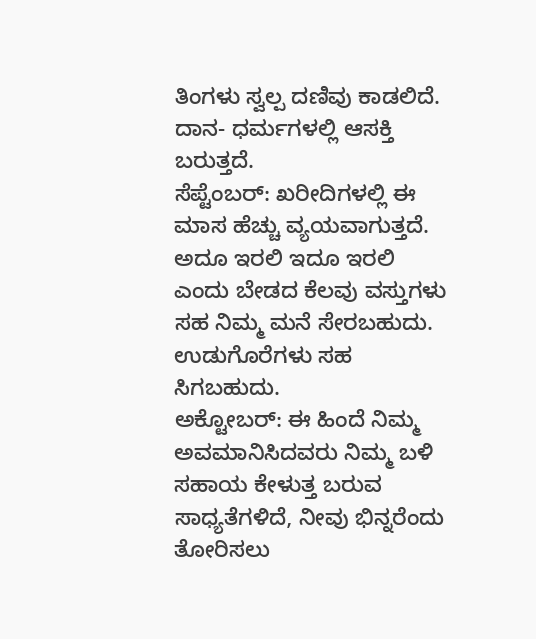ತಿಂಗಳು ಸ್ವಲ್ಪ ದಣಿವು ಕಾಡಲಿದೆ. ದಾನ- ಧರ್ಮಗಳಲ್ಲಿ ಆಸಕ್ತಿ ಬರುತ್ತದೆ.
ಸೆಪ್ಟೆಂಬರ್: ಖರೀದಿಗಳಲ್ಲಿ ಈ ಮಾಸ ಹೆಚ್ಚು ವ್ಯಯವಾಗುತ್ತದೆ. ಅದೂ ಇರಲಿ ಇದೂ ಇರಲಿ ಎಂದು ಬೇಡದ ಕೆಲವು ವಸ್ತುಗಳು ಸಹ ನಿಮ್ಮ ಮನೆ ಸೇರಬಹುದು. ಉಡುಗೊರೆಗಳು ಸಹ ಸಿಗಬಹುದು.
ಅಕ್ಟೋಬರ್: ಈ ಹಿಂದೆ ನಿಮ್ಮ ಅವಮಾನಿಸಿದವರು ನಿಮ್ಮ ಬಳಿ ಸಹಾಯ ಕೇಳುತ್ತ ಬರುವ ಸಾಧ್ಯತೆಗಳಿದೆ, ನೀವು ಭಿನ್ನರೆಂದು ತೋರಿಸಲು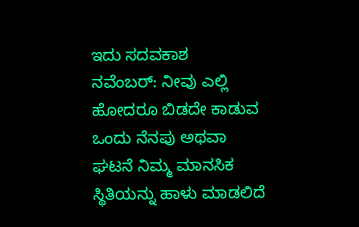ಇದು ಸದವಕಾಶ
ನವೆಂಬರ್: ನೀವು ಎಲ್ಲಿ ಹೋದರೂ ಬಿಡದೇ ಕಾಡುವ ಒಂದು ನೆನಪು ಅಥವಾ ಘಟನೆ ನಿಮ್ಮ ಮಾನಸಿಕ ಸ್ಥಿತಿಯನ್ನು ಹಾಳು ಮಾಡಲಿದೆ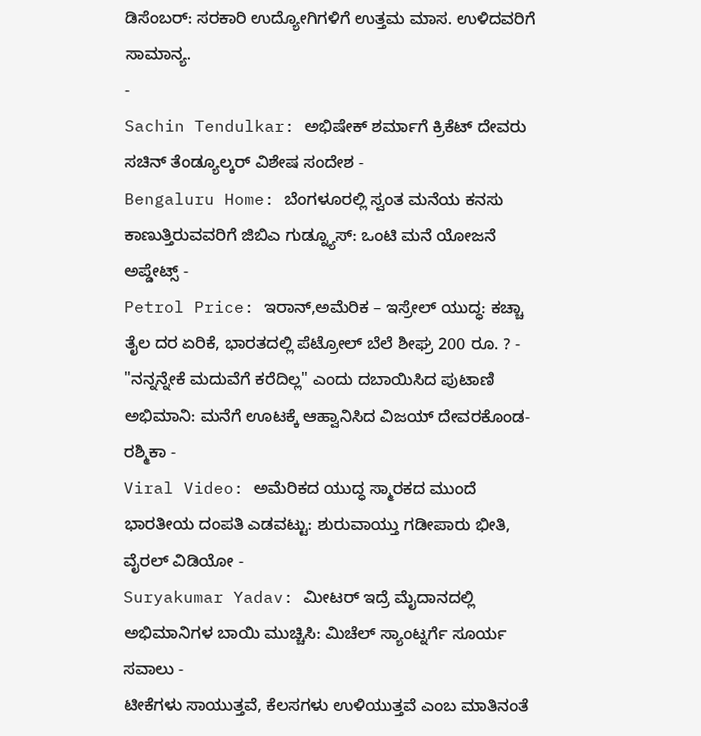ಡಿಸೆಂಬರ್: ಸರಕಾರಿ ಉದ್ಯೋಗಿಗಳಿಗೆ ಉತ್ತಮ ಮಾಸ. ಉಳಿದವರಿಗೆ ಸಾಮಾನ್ಯ.
-
Sachin Tendulkar: ಅಭಿಷೇಕ್ ಶರ್ಮಾಗೆ ಕ್ರಿಕೆಟ್ ದೇವರು ಸಚಿನ್ ತೆಂಡ್ಯೂಲ್ಕರ್ ವಿಶೇಷ ಸಂದೇಶ -
Bengaluru Home: ಬೆಂಗಳೂರಲ್ಲಿ ಸ್ವಂತ ಮನೆಯ ಕನಸು ಕಾಣುತ್ತಿರುವವರಿಗೆ ಜಿಬಿಎ ಗುಡ್ನ್ಯೂಸ್: ಒಂಟಿ ಮನೆ ಯೋಜನೆ ಅಪ್ಡೇಟ್ಸ್ -
Petrol Price: ಇರಾನ್,ಅಮೆರಿಕ – ಇಸ್ರೇಲ್ ಯುದ್ಧ: ಕಚ್ಚಾ ತೈಲ ದರ ಏರಿಕೆ, ಭಾರತದಲ್ಲಿ ಪೆಟ್ರೋಲ್ ಬೆಲೆ ಶೀಘ್ರ 200 ರೂ. ? -
"ನನ್ನನ್ನೇಕೆ ಮದುವೆಗೆ ಕರೆದಿಲ್ಲ" ಎಂದು ದಬಾಯಿಸಿದ ಪುಟಾಣಿ ಅಭಿಮಾನಿ: ಮನೆಗೆ ಊಟಕ್ಕೆ ಆಹ್ವಾನಿಸಿದ ವಿಜಯ್ ದೇವರಕೊಂಡ-ರಶ್ಮಿಕಾ -
Viral Video: ಅಮೆರಿಕದ ಯುದ್ಧ ಸ್ಮಾರಕದ ಮುಂದೆ ಭಾರತೀಯ ದಂಪತಿ ಎಡವಟ್ಟು: ಶುರುವಾಯ್ತು ಗಡೀಪಾರು ಭೀತಿ, ವೈರಲ್ ವಿಡಿಯೋ -
Suryakumar Yadav: ಮೀಟರ್ ಇದ್ರೆ ಮೈದಾನದಲ್ಲಿ ಅಭಿಮಾನಿಗಳ ಬಾಯಿ ಮುಚ್ಚಿಸಿ: ಮಿಚೆಲ್ ಸ್ಯಾಂಟ್ನರ್ಗೆ ಸೂರ್ಯ ಸವಾಲು -
ಟೀಕೆಗಳು ಸಾಯುತ್ತವೆ, ಕೆಲಸಗಳು ಉಳಿಯುತ್ತವೆ ಎಂಬ ಮಾತಿನಂತೆ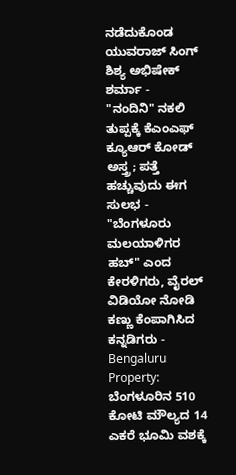ನಡೆದುಕೊಂಡ ಯುವರಾಜ್ ಸಿಂಗ್ ಶಿಶ್ಯ ಅಭಿಷೇಕ್ ಶರ್ಮಾ -
"ನಂದಿನಿ" ನಕಲಿ ತುಪ್ಪಕ್ಕೆ ಕೆಎಂಎಫ್ ಕ್ಯೂಆರ್ ಕೋಡ್ ಅಸ್ತ್ರ; ಪತ್ತೆ ಹಚ್ಚುವುದು ಈಗ ಸುಲಭ -
"ಬೆಂಗಳೂರು ಮಲಯಾಳಿಗರ ಹಬ್" ಎಂದ ಕೇರಳಿಗರು, ವೈರಲ್ ವಿಡಿಯೋ ನೋಡಿ ಕಣ್ಣು ಕೆಂಪಾಗಿಸಿದ ಕನ್ನಡಿಗರು -
Bengaluru Property: ಬೆಂಗಳೂರಿನ 510 ಕೋಟಿ ಮೌಲ್ಯದ 14 ಎಕರೆ ಭೂಮಿ ವಶಕ್ಕೆ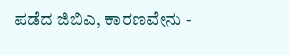ಪಡೆದ ಜಿಬಿಎ, ಕಾರಣವೇನು -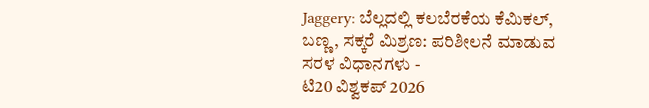Jaggery: ಬೆಲ್ಲದಲ್ಲಿ ಕಲಬೆರಕೆಯ ಕೆಮಿಕಲ್, ಬಣ್ಣ, ಸಕ್ಕರೆ ಮಿಶ್ರಣ: ಪರಿಶೀಲನೆ ಮಾಡುವ ಸರಳ ವಿಧಾನಗಳು -
ಟಿ20 ವಿಶ್ವಕಪ್ 2026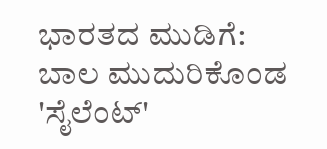ಭಾರತದ ಮುಡಿಗೆ: ಬಾಲ ಮುದುರಿಕೊಂಡ 'ಸೈಲೆಂಟ್'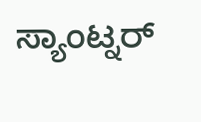ಸ್ಯಾಂಟ್ನರ್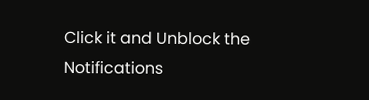Click it and Unblock the Notifications